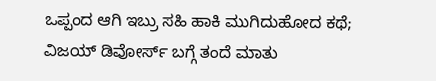ಒಪ್ಪಂದ ಆಗಿ ಇಬ್ರು ಸಹಿ ಹಾಕಿ ಮುಗಿದುಹೋದ ಕಥೆ; ವಿಜಯ್ ಡಿವೋರ್ಸ್ ಬಗ್ಗೆ ತಂದೆ ಮಾತು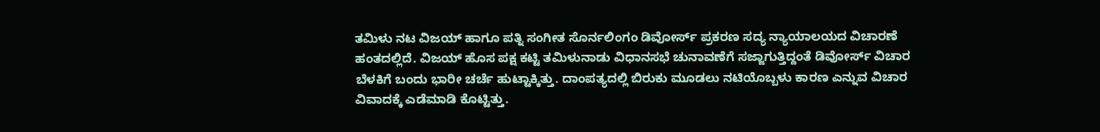ತಮಿಳು ನಟ ವಿಜಯ್ ಹಾಗೂ ಪತ್ನಿ ಸಂಗೀತ ಸೊರ್ನಲಿಂಗಂ ಡಿವೋರ್ಸ್ ಪ್ರಕರಣ ಸದ್ಯ ನ್ಯಾಯಾಲಯದ ವಿಚಾರಣೆ ಹಂತದಲ್ಲಿದೆ. ವಿಜಯ್ ಹೊಸ ಪಕ್ಷ ಕಟ್ಟಿ ತಮಿಳುನಾಡು ವಿಧಾನಸಭೆ ಚುನಾವಣೆಗೆ ಸಜ್ಜಾಗುತ್ತಿದ್ದಂತೆ ಡಿವೋರ್ಸ್ ವಿಚಾರ ಬೆಳಕಿಗೆ ಬಂದು ಭಾರೀ ಚರ್ಚೆ ಹುಟ್ಟಾಕ್ಕಿತ್ತು. ದಾಂಪತ್ಯದಲ್ಲಿ ಬಿರುಕು ಮೂಡಲು ನಟಿಯೊಬ್ಬಳು ಕಾರಣ ಎನ್ನುವ ವಿಚಾರ ವಿವಾದಕ್ಕೆ ಎಡೆಮಾಡಿ ಕೊಟ್ಟಿತ್ತು.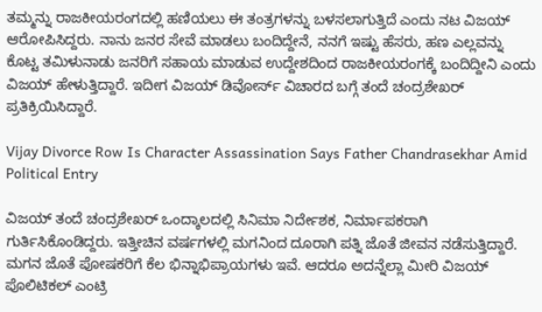ತಮ್ಮನ್ನು ರಾಜಕೀಯರಂಗದಲ್ಲಿ ಹಣಿಯಲು ಈ ತಂತ್ರಗಳನ್ನು ಬಳಸಲಾಗುತ್ತಿದೆ ಎಂದು ನಟ ವಿಜಯ್ ಆರೋಪಿಸಿದ್ದರು. ನಾನು ಜನರ ಸೇವೆ ಮಾಡಲು ಬಂದಿದ್ದೇನೆ, ನನಗೆ ಇಷ್ಟು ಹೆಸರು, ಹಣ ಎಲ್ಲವನ್ನು ಕೊಟ್ಟ ತಮಿಳುನಾಡು ಜನರಿಗೆ ಸಹಾಯ ಮಾಡುವ ಉದ್ದೇಶದಿಂದ ರಾಜಕೀಯರಂಗಕ್ಕೆ ಬಂದಿದ್ದೀನಿ ಎಂದು ವಿಜಯ್ ಹೇಳುತ್ತಿದ್ದಾರೆ. ಇದೀಗ ವಿಜಯ್ ಡಿವೋರ್ಸ್ ವಿಚಾರದ ಬಗ್ಗೆ ತಂದೆ ಚಂದ್ರಶೇಖರ್ ಪ್ರತಿಕ್ರಿಯಿಸಿದ್ದಾರೆ.

Vijay Divorce Row Is Character Assassination Says Father Chandrasekhar Amid Political Entry

ವಿಜಯ್ ತಂದೆ ಚಂದ್ರಶೇಖರ್ ಒಂದ್ಕಾಲದಲ್ಲಿ ಸಿನಿಮಾ ನಿರ್ದೇಶಕ, ನಿರ್ಮಾಪಕರಾಗಿ ಗುರ್ತಿಸಿಕೊಂಡಿದ್ದರು. ಇತ್ತೀಚಿನ ವರ್ಷಗಳಲ್ಲಿ ಮಗನಿಂದ ದೂರಾಗಿ ಪತ್ನಿ ಜೊತೆ ಜೀವನ ನಡೆಸುತ್ತಿದ್ದಾರೆ. ಮಗನ ಜೊತೆ ಪೋಷಕರಿಗೆ ಕೆಲ ಭಿನ್ನಾಭಿಪ್ರಾಯಗಳು ಇವೆ. ಆದರೂ ಅದನ್ನೆಲ್ಲಾ ಮೀರಿ ವಿಜಯ್ ಪೊಲಿಟಿಕಲ್ ಎಂಟ್ರಿ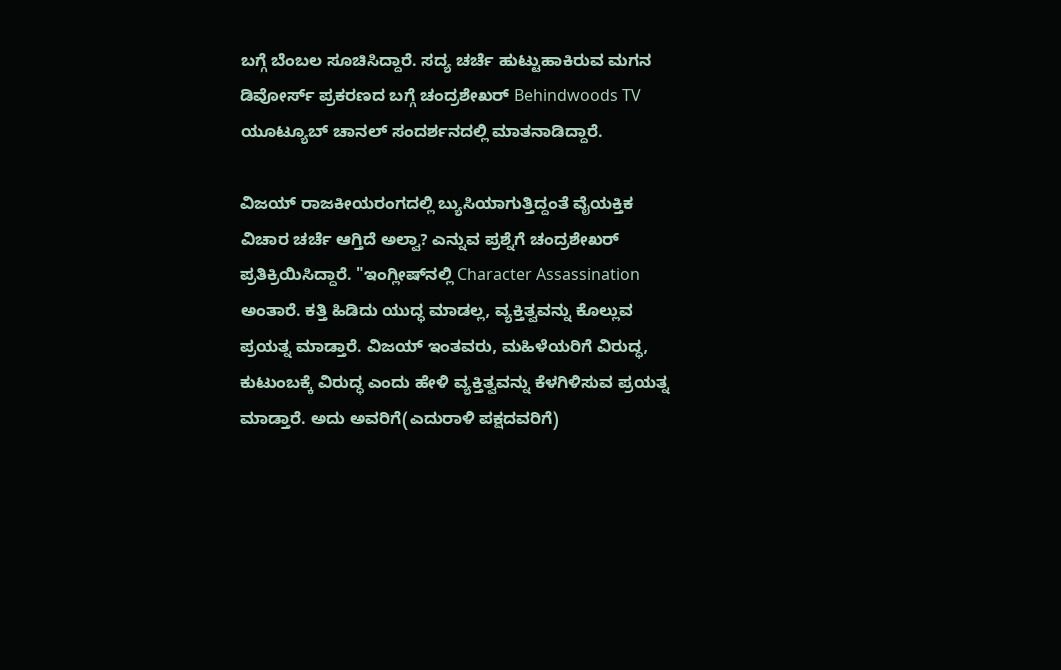ಬಗ್ಗೆ ಬೆಂಬಲ ಸೂಚಿಸಿದ್ದಾರೆ. ಸದ್ಯ ಚರ್ಚೆ ಹುಟ್ಟುಹಾಕಿರುವ ಮಗನ ಡಿವೋರ್ಸ್ ಪ್ರಕರಣದ ಬಗ್ಗೆ ಚಂದ್ರಶೇಖರ್ Behindwoods TV ಯೂಟ್ಯೂಬ್ ಚಾನಲ್ ಸಂದರ್ಶನದಲ್ಲಿ ಮಾತನಾಡಿದ್ದಾರೆ.

ವಿಜಯ್ ರಾಜಕೀಯರಂಗದಲ್ಲಿ ಬ್ಯುಸಿಯಾಗುತ್ತಿದ್ದಂತೆ ವೈಯಕ್ತಿಕ ವಿಚಾರ ಚರ್ಚೆ ಆಗ್ತಿದೆ ಅಲ್ವಾ? ಎನ್ನುವ ಪ್ರಶ್ನೆಗೆ ಚಂದ್ರಶೇಖರ್ ಪ್ರತಿಕ್ರಿಯಿಸಿದ್ದಾರೆ. "ಇಂಗ್ಲೀಷ್‌ನಲ್ಲಿ Character Assassination ಅಂತಾರೆ. ಕತ್ತಿ ಹಿಡಿದು ಯುದ್ಧ ಮಾಡಲ್ಲ, ವ್ಯಕ್ತಿತ್ವವನ್ನು ಕೊಲ್ಲುವ ಪ್ರಯತ್ನ ಮಾಡ್ತಾರೆ. ವಿಜಯ್ ಇಂತವರು, ಮಹಿಳೆಯರಿಗೆ ವಿರುದ್ಧ, ಕುಟುಂಬಕ್ಕೆ ವಿರುದ್ಧ ಎಂದು ಹೇಳಿ ವ್ಯಕ್ತಿತ್ವವನ್ನು ಕೆಳಗಿಳಿಸುವ ಪ್ರಯತ್ನ ಮಾಡ್ತಾರೆ. ಅದು ಅವರಿಗೆ(ಎದುರಾಳಿ ಪಕ್ಷದವರಿಗೆ)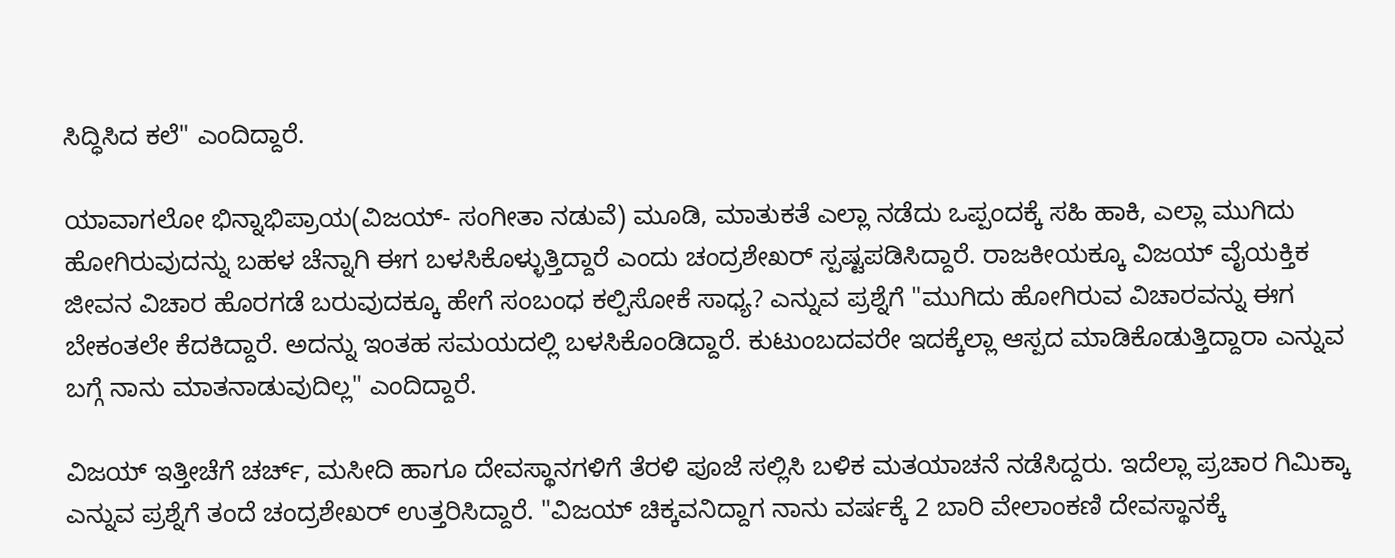ಸಿದ್ಧಿಸಿದ ಕಲೆ" ಎಂದಿದ್ದಾರೆ.

ಯಾವಾಗಲೋ ಭಿನ್ನಾಭಿಪ್ರಾಯ(ವಿಜಯ್- ಸಂಗೀತಾ ನಡುವೆ) ಮೂಡಿ, ಮಾತುಕತೆ ಎಲ್ಲಾ ನಡೆದು ಒಪ್ಪಂದಕ್ಕೆ ಸಹಿ ಹಾಕಿ, ಎಲ್ಲಾ ಮುಗಿದು ಹೋಗಿರುವುದನ್ನು ಬಹಳ ಚೆನ್ನಾಗಿ ಈಗ ಬಳಸಿಕೊಳ್ಳುತ್ತಿದ್ದಾರೆ ಎಂದು ಚಂದ್ರಶೇಖರ್ ಸ್ಪಷ್ಟಪಡಿಸಿದ್ದಾರೆ. ರಾಜಕೀಯಕ್ಕೂ ವಿಜಯ್ ವೈಯಕ್ತಿಕ ಜೀವನ ವಿಚಾರ ಹೊರಗಡೆ ಬರುವುದಕ್ಕೂ ಹೇಗೆ ಸಂಬಂಧ ಕಲ್ಪಿಸೋಕೆ ಸಾಧ್ಯ? ಎನ್ನುವ ಪ್ರಶ್ನೆಗೆ "ಮುಗಿದು ಹೋಗಿರುವ ವಿಚಾರವನ್ನು ಈಗ ಬೇಕಂತಲೇ ಕೆದಕಿದ್ದಾರೆ. ಅದನ್ನು ಇಂತಹ ಸಮಯದಲ್ಲಿ ಬಳಸಿಕೊಂಡಿದ್ದಾರೆ. ಕುಟುಂಬದವರೇ ಇದಕ್ಕೆಲ್ಲಾ ಆಸ್ಪದ ಮಾಡಿಕೊಡುತ್ತಿದ್ದಾರಾ ಎನ್ನುವ ಬಗ್ಗೆ ನಾನು ಮಾತನಾಡುವುದಿಲ್ಲ" ಎಂದಿದ್ದಾರೆ.

ವಿಜಯ್ ಇತ್ತೀಚೆಗೆ ಚರ್ಚ್, ಮಸೀದಿ ಹಾಗೂ ದೇವಸ್ಥಾನಗಳಿಗೆ ತೆರಳಿ ಪೂಜೆ ಸಲ್ಲಿಸಿ ಬಳಿಕ ಮತಯಾಚನೆ ನಡೆಸಿದ್ದರು. ಇದೆಲ್ಲಾ ಪ್ರಚಾರ ಗಿಮಿಕ್ಕಾ ಎನ್ನುವ ಪ್ರಶ್ನೆಗೆ ತಂದೆ ಚಂದ್ರಶೇಖರ್ ಉತ್ತರಿಸಿದ್ದಾರೆ. "ವಿಜಯ್ ಚಿಕ್ಕವನಿದ್ದಾಗ ನಾನು ವರ್ಷಕ್ಕೆ 2 ಬಾರಿ ವೇಲಾಂಕಣಿ ದೇವಸ್ಥಾನಕ್ಕೆ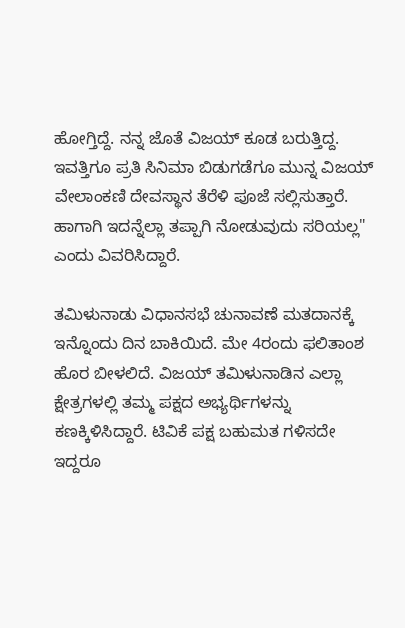ಹೋಗ್ತಿದ್ದೆ. ನನ್ನ ಜೊತೆ ವಿಜಯ್ ಕೂಡ ಬರುತ್ತಿದ್ದ. ಇವತ್ತಿಗೂ ಪ್ರತಿ ಸಿನಿಮಾ ಬಿಡುಗಡೆಗೂ ಮುನ್ನ ವಿಜಯ್ ವೇಲಾಂಕಣಿ ದೇವಸ್ಥಾನ ತೆರೆಳಿ ಪೂಜೆ ಸಲ್ಲಿಸುತ್ತಾರೆ. ಹಾಗಾಗಿ ಇದನ್ನೆಲ್ಲಾ ತಪ್ಪಾಗಿ ನೋಡುವುದು ಸರಿಯಲ್ಲ" ಎಂದು ವಿವರಿಸಿದ್ದಾರೆ.

ತಮಿಳುನಾಡು ವಿಧಾನಸಭೆ ಚುನಾವಣೆ ಮತದಾನಕ್ಕೆ ಇನ್ನೊಂದು ದಿನ ಬಾಕಿಯಿದೆ. ಮೇ 4ರಂದು ಫಲಿತಾಂಶ ಹೊರ ಬೀಳಲಿದೆ. ವಿಜಯ್ ತಮಿಳುನಾಡಿನ ಎಲ್ಲಾ ಕ್ಷೇತ್ರಗಳಲ್ಲಿ ತಮ್ಮ ಪಕ್ಷದ ಅಭ್ಯರ್ಥಿಗಳನ್ನು ಕಣಕ್ಕಿಳಿಸಿದ್ದಾರೆ. ಟಿವಿಕೆ ಪಕ್ಷ ಬಹುಮತ ಗಳಿಸದೇ ಇದ್ದರೂ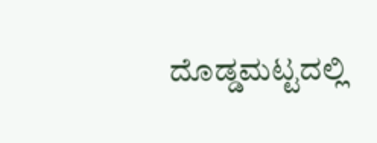ದೊಡ್ಡಮಟ್ಟದಲ್ಲಿ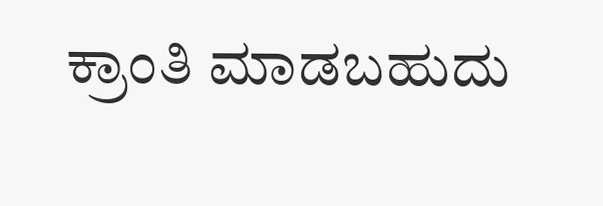ಕ್ರಾಂತಿ ಮಾಡಬಹುದು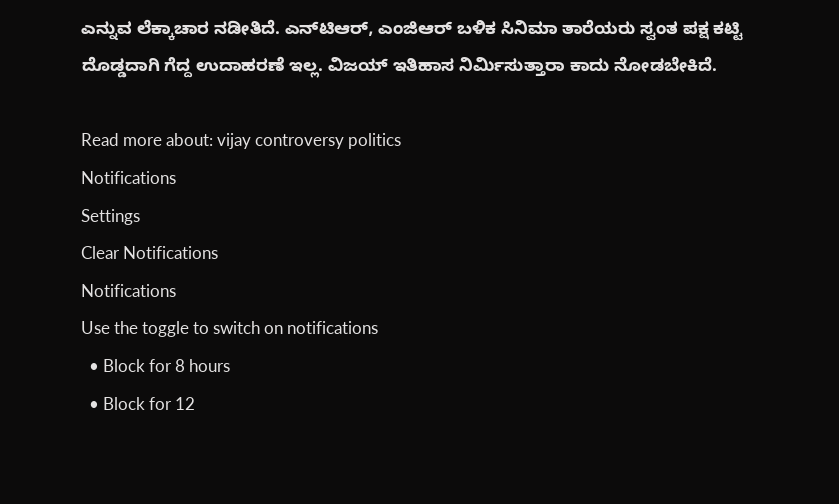ಎನ್ನುವ ಲೆಕ್ಕಾಚಾರ ನಡೀತಿದೆ. ಎನ್‌ಟಿಆರ್, ಎಂಜಿಆರ್ ಬಳಿಕ ಸಿನಿಮಾ ತಾರೆಯರು ಸ್ವಂತ ಪಕ್ಷ ಕಟ್ಟಿ ದೊಡ್ಡದಾಗಿ ಗೆದ್ದ ಉದಾಹರಣೆ ಇಲ್ಲ. ವಿಜಯ್ ಇತಿಹಾಸ ನಿರ್ಮಿಸುತ್ತಾರಾ ಕಾದು ನೋಡಬೇಕಿದೆ.

Read more about: vijay controversy politics
Notifications
Settings
Clear Notifications
Notifications
Use the toggle to switch on notifications
  • Block for 8 hours
  • Block for 12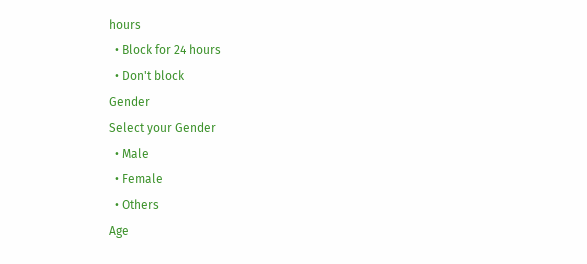hours
  • Block for 24 hours
  • Don't block
Gender
Select your Gender
  • Male
  • Female
  • Others
Age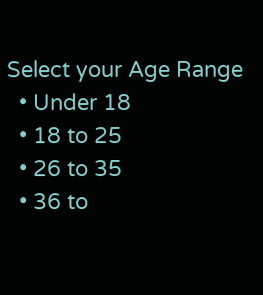Select your Age Range
  • Under 18
  • 18 to 25
  • 26 to 35
  • 36 to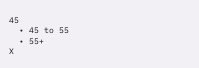45
  • 45 to 55
  • 55+
X